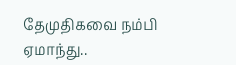தேமுதிகவை நம்பி ஏமாந்து..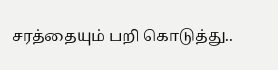சரத்தையும் பறி கொடுத்து..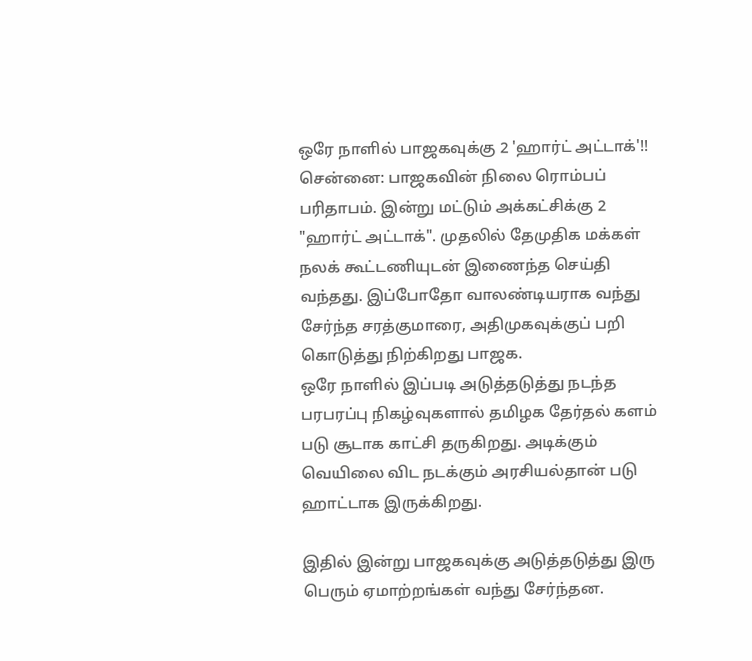ஒரே நாளில் பாஜகவுக்கு 2 'ஹார்ட் அட்டாக்'!!
சென்னை: பாஜகவின் நிலை ரொம்பப் பரிதாபம். இன்று மட்டும் அக்கட்சிக்கு 2 "ஹார்ட் அட்டாக்". முதலில் தேமுதிக மக்கள் நலக் கூட்டணியுடன் இணைந்த செய்தி வந்தது. இப்போதோ வாலண்டியராக வந்து சேர்ந்த சரத்குமாரை, அதிமுகவுக்குப் பறி கொடுத்து நிற்கிறது பாஜக.
ஒரே நாளில் இப்படி அடுத்தடுத்து நடந்த பரபரப்பு நிகழ்வுகளால் தமிழக தேர்தல் களம் படு சூடாக காட்சி தருகிறது. அடிக்கும் வெயிலை விட நடக்கும் அரசியல்தான் படு ஹாட்டாக இருக்கிறது.

இதில் இன்று பாஜகவுக்கு அடுத்தடுத்து இரு பெரும் ஏமாற்றங்கள் வந்து சேர்ந்தன.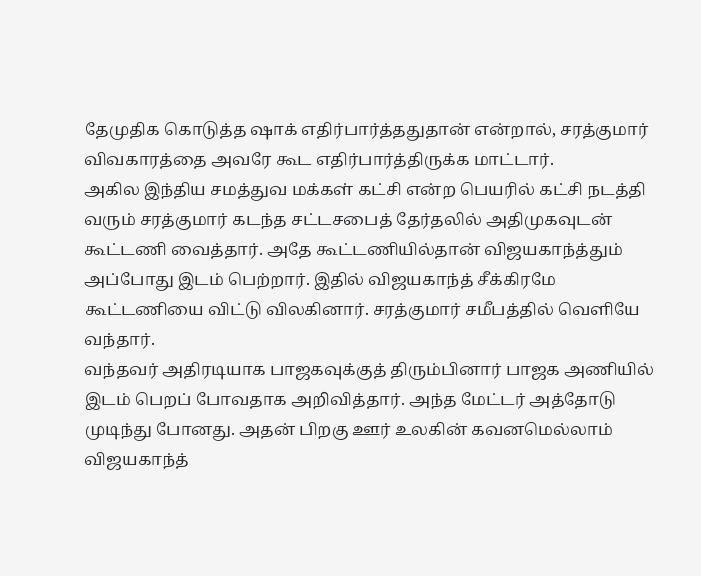தேமுதிக கொடுத்த ஷாக் எதிர்பார்த்ததுதான் என்றால், சரத்குமார் விவகாரத்தை அவரே கூட எதிர்பார்த்திருக்க மாட்டார்.
அகில இந்திய சமத்துவ மக்கள் கட்சி என்ற பெயரில் கட்சி நடத்தி வரும் சரத்குமார் கடந்த சட்டசபைத் தேர்தலில் அதிமுகவுடன் கூட்டணி வைத்தார். அதே கூட்டணியில்தான் விஜயகாந்த்தும் அப்போது இடம் பெற்றார். இதில் விஜயகாந்த் சீக்கிரமே கூட்டணியை விட்டு விலகினார். சரத்குமார் சமீபத்தில் வெளியே வந்தார்.
வந்தவர் அதிரடியாக பாஜகவுக்குத் திரும்பினார் பாஜக அணியில் இடம் பெறப் போவதாக அறிவித்தார். அந்த மேட்டர் அத்தோடு முடிந்து போனது. அதன் பிறகு ஊர் உலகின் கவனமெல்லாம் விஜயகாந்த்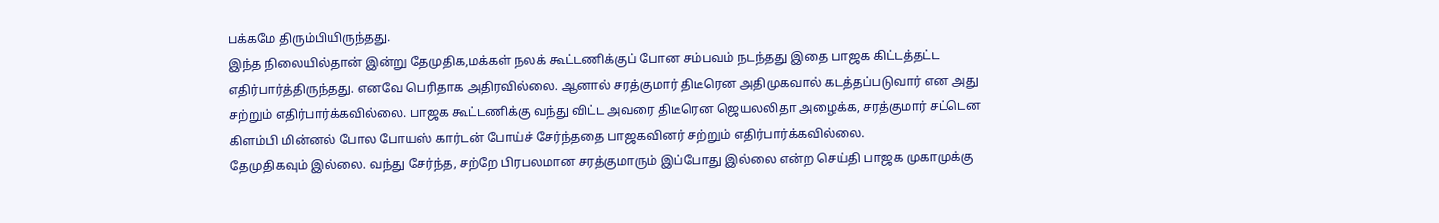பக்கமே திரும்பியிருந்தது.
இந்த நிலையில்தான் இன்று தேமுதிக,மக்கள் நலக் கூட்டணிக்குப் போன சம்பவம் நடந்தது இதை பாஜக கிட்டத்தட்ட எதிர்பார்த்திருந்தது. எனவே பெரிதாக அதிரவில்லை. ஆனால் சரத்குமார் திடீரென அதிமுகவால் கடத்தப்படுவார் என அது சற்றும் எதிர்பார்க்கவில்லை. பாஜக கூட்டணிக்கு வந்து விட்ட அவரை திடீரென ஜெயலலிதா அழைக்க, சரத்குமார் சட்டென கிளம்பி மின்னல் போல போயஸ் கார்டன் போய்ச் சேர்ந்ததை பாஜகவினர் சற்றும் எதிர்பார்க்கவில்லை.
தேமுதிகவும் இல்லை. வந்து சேர்ந்த, சற்றே பிரபலமான சரத்குமாரும் இப்போது இல்லை என்ற செய்தி பாஜக முகாமுக்கு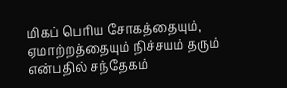மிகப் பெரிய சோகத்தையும், ஏமாற்றத்தையும் நிச்சயம் தரும் என்பதில் சந்தேகம்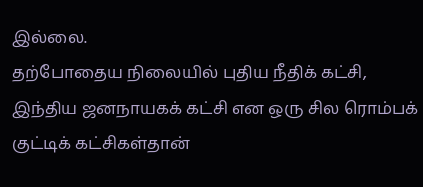இல்லை.
தற்போதைய நிலையில் புதிய நீதிக் கட்சி, இந்திய ஜனநாயகக் கட்சி என ஒரு சில ரொம்பக் குட்டிக் கட்சிகள்தான்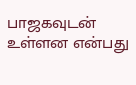பாஜகவுடன் உள்ளன என்பது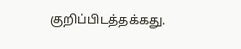குறிப்பிடத்தக்கது.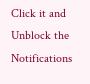Click it and Unblock the Notifications